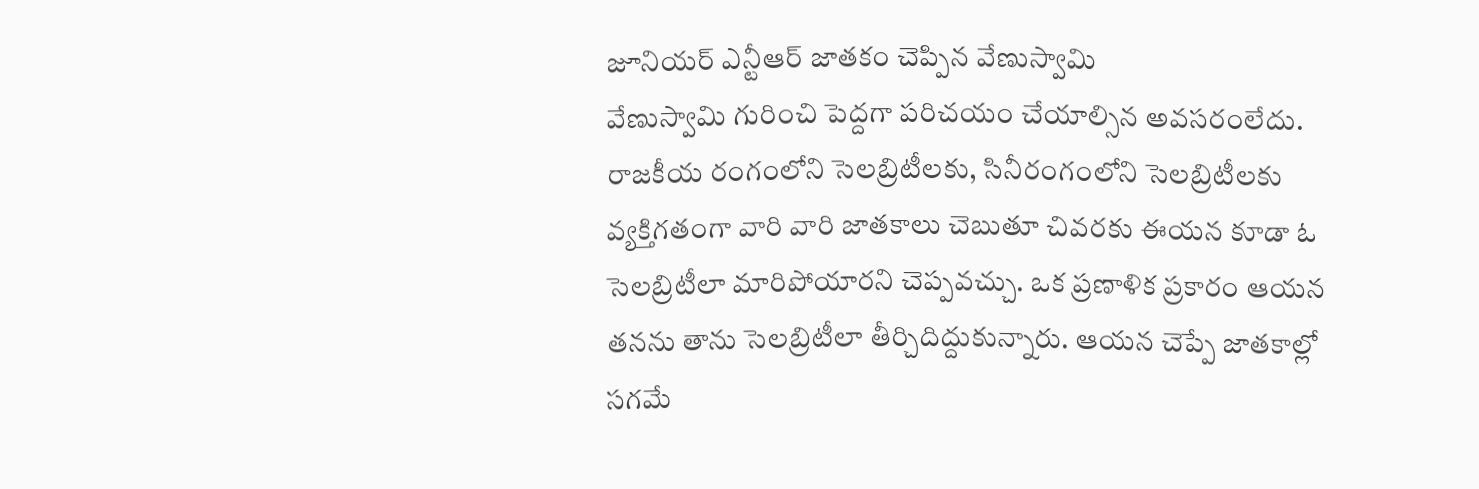జూనియర్ ఎన్టీఆర్ జాతకం చెప్పిన వేణుస్వామి
వేణుస్వామి గురించి పెద్దగా పరిచయం చేయాల్సిన అవసరంలేదు. రాజకీయ రంగంలోని సెలబ్రిటీలకు, సినీరంగంలోని సెలబ్రిటీలకు వ్యక్తిగతంగా వారి వారి జాతకాలు చెబుతూ చివరకు ఈయన కూడా ఓ సెలబ్రిటీలా మారిపోయారని చెప్పవచ్చు. ఒక ప్రణాళిక ప్రకారం ఆయన తనను తాను సెలబ్రిటీలా తీర్చిదిద్దుకున్నారు. ఆయన చెప్పే జాతకాల్లో సగమే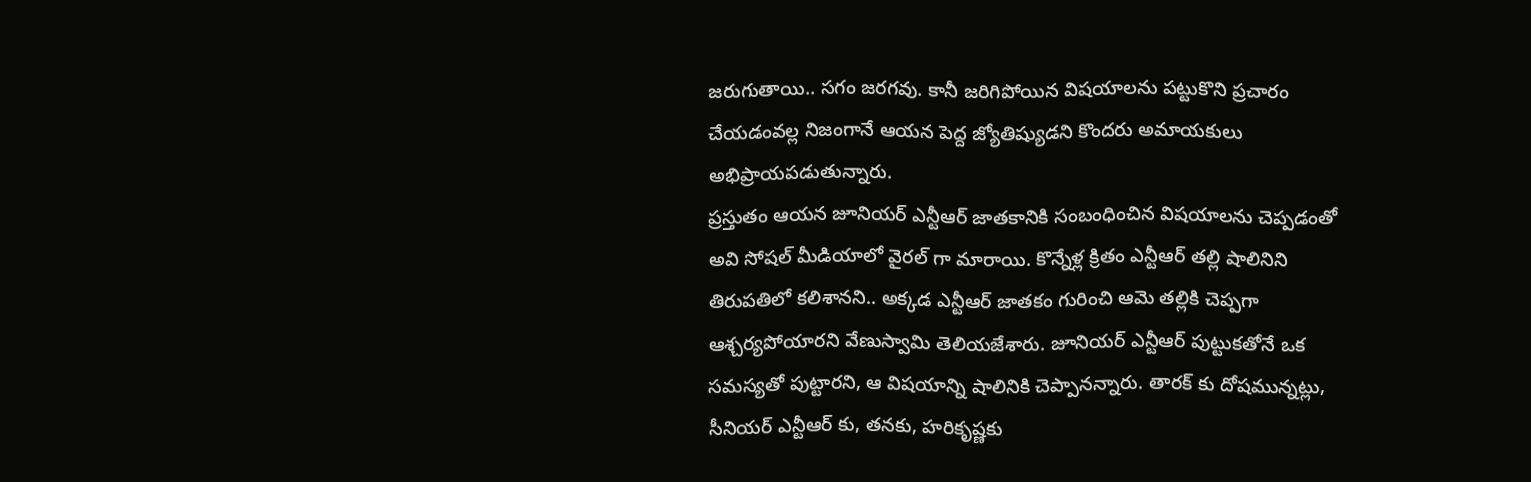జరుగుతాయి.. సగం జరగవు. కానీ జరిగిపోయిన విషయాలను పట్టుకొని ప్రచారం చేయడంవల్ల నిజంగానే ఆయన పెద్ద జ్యోతిష్యుడని కొందరు అమాయకులు అభిప్రాయపడుతున్నారు.
ప్రస్తుతం ఆయన జూనియర్ ఎన్టీఆర్ జాతకానికి సంబంధించిన విషయాలను చెప్పడంతో అవి సోషల్ మీడియాలో వైరల్ గా మారాయి. కొన్నేళ్ల క్రితం ఎన్టీఆర్ తల్లి షాలినిని తిరుపతిలో కలిశానని.. అక్కడ ఎన్టీఆర్ జాతకం గురించి ఆమె తల్లికి చెప్పగా ఆశ్చర్యపోయారని వేణుస్వామి తెలియజేశారు. జూనియర్ ఎన్టీఆర్ పుట్టుకతోనే ఒక సమస్యతో పుట్టారని, ఆ విషయాన్ని షాలినికి చెప్పానన్నారు. తారక్ కు దోషమున్నట్లు, సీనియర్ ఎన్టీఆర్ కు, తనకు, హరికృష్ణకు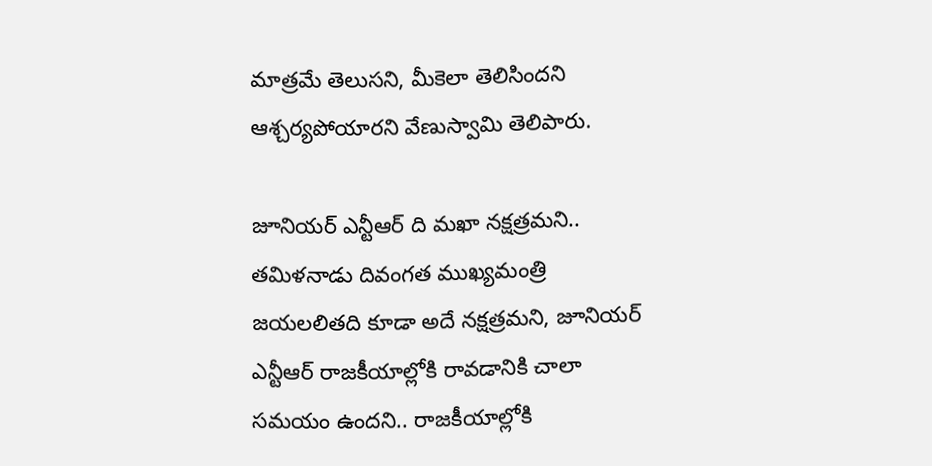మాత్రమే తెలుసని, మీకెలా తెలిసిందని ఆశ్చర్యపోయారని వేణుస్వామి తెలిపారు.

జూనియర్ ఎన్టీఆర్ ది మఖా నక్షత్రమని.. తమిళనాడు దివంగత ముఖ్యమంత్రి జయలలితది కూడా అదే నక్షత్రమని, జూనియర్ ఎన్టీఆర్ రాజకీయాల్లోకి రావడానికి చాలా సమయం ఉందని.. రాజకీయాల్లోకి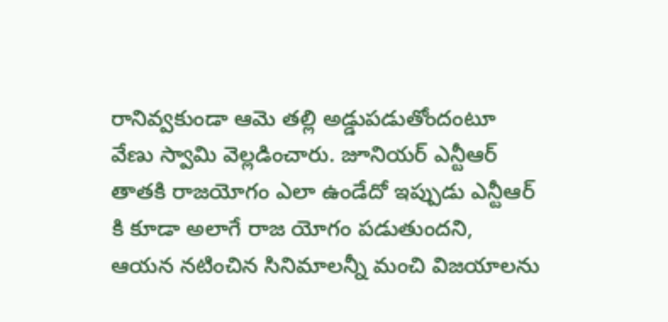రానివ్వకుండా ఆమె తల్లి అడ్డుపడుతోందంటూ వేణు స్వామి వెల్లడించారు. జూనియర్ ఎన్టీఆర్ తాతకి రాజయోగం ఎలా ఉండేదో ఇప్పుడు ఎన్టీఆర్ కి కూడా అలాగే రాజ యోగం పడుతుందని, ఆయన నటించిన సినిమాలన్నీ మంచి విజయాలను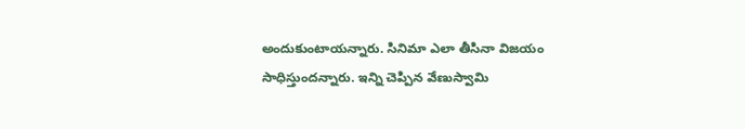అందుకుంటాయన్నారు. సినిమా ఎలా తీసినా విజయం సాధిస్తుందన్నారు. ఇన్ని చెప్పిన వేణుస్వామి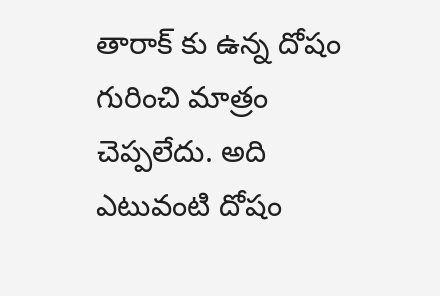తారాక్ కు ఉన్న దోషం గురించి మాత్రం చెప్పలేదు. అది ఎటువంటి దోషం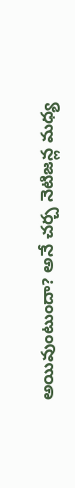అయివుంటుందా? అనే చర్చ నెటిజన్ల మధ్య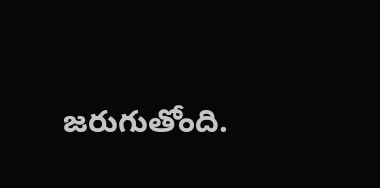జరుగుతోంది.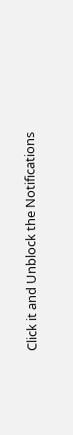Click it and Unblock the Notifications